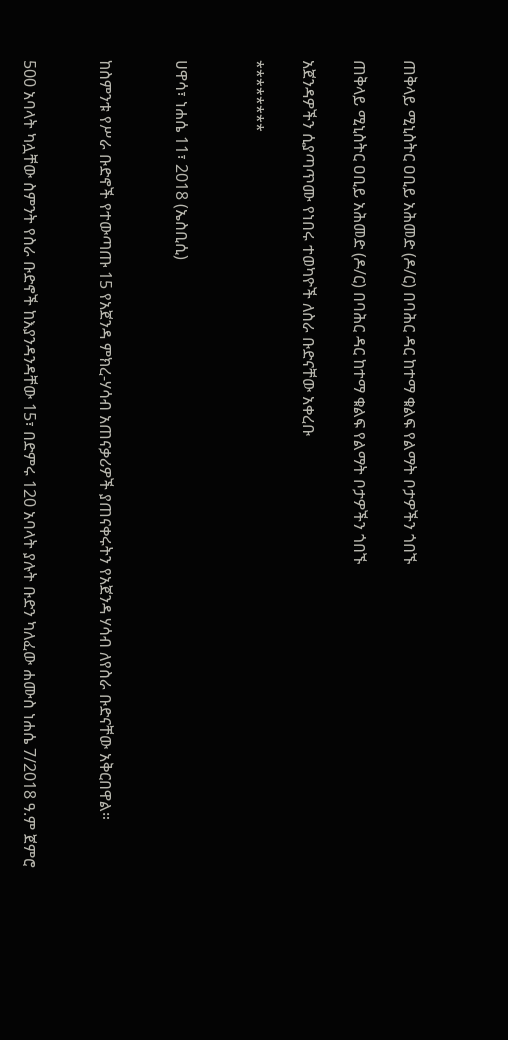ጠቅላይ ሚኒስትር ዐቢይ አሕመድ (ዶ/ር) በባሕር ዳር ከተማ ቁልፍ የልማት ቦታዎችን ጎበኙ

ጠቅላይ ሚኒስትር ዐቢይ አሕመድ (ዶ/ር) በባሕር ዳር ከተማ ቁልፍ የልማት ቦታዎችን ጎበኙ

አጀንዳዎችን ሲያጣጥሙ የነበሩ ተወካዮች ለስራ ቡድናቸው አቀረቡ

********


ሀዋሳ፣ ነሐሴ 11፣ 2018 (ኤስቢሲ)


ከስምንቱ የሥራ ቡድኖች የተውጣጡ 15 የአጀንዳ ምክረ-ሃሳብ አጠናቃሪዎች ያጠናቀሩትን የአጀንዳ ሃሳብ ለየስራ ቡድናቸው አቅርበዋል።


500 አባላት ካሏቸው ስምንት የስራ ቡድኖች ከእያንዳንዳቸው 15፣ በድምሩ 120 አባላት ያሉት ቡድን ካለፈው ሐሙስ ነሐሴ 7/2018 ዓ.ም ጀምሮ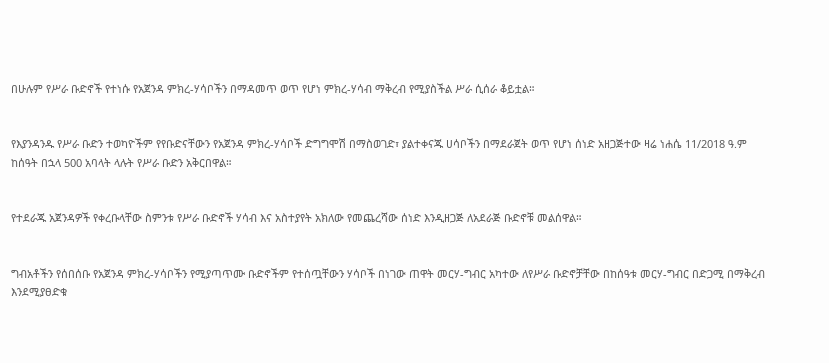በሁሉም የሥራ ቡድኖች የተነሱ የአጀንዳ ምክረ-ሃሳቦችን በማዳመጥ ወጥ የሆነ ምክረ-ሃሳብ ማቅረብ የሚያስችል ሥራ ሲሰራ ቆይቷል።


የእያንዳንዱ የሥራ ቡድን ተወካዮችም የየቡድናቸውን የአጀንዳ ምክረ-ሃሳቦች ድግግሞሽ በማስወገድ፣ ያልተቀናጁ ሀሳቦችን በማደራጀት ወጥ የሆነ ሰነድ አዘጋጅተው ዛሬ ነሐሴ 11/2018 ዓ.ም ከሰዓት በኋላ 500 አባላት ላሉት የሥራ ቡድን አቅርበዋል።


የተደራጁ አጀንዳዎች የቀረቡላቸው ስምንቱ የሥራ ቡድኖች ሃሳብ እና አስተያየት አክለው የመጨረሻው ሰነድ እንዲዘጋጅ ለአደራጅ ቡድኖቹ መልሰዋል።


ግብአቶችን የሰበሰቡ የአጀንዳ ምክረ-ሃሳቦችን የሚያጣጥሙ ቡድኖችም የተሰጧቸውን ሃሳቦች በነገው ጠዋት መርሃ-ግብር አካተው ለየሥራ ቡድኖቻቸው በከሰዓቱ መርሃ-ግብር በድጋሚ በማቅረብ እንደሚያፀድቁ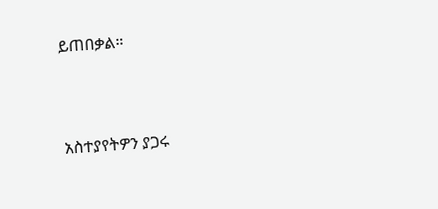ይጠበቃል።



አስተያየትዎን ያጋሩ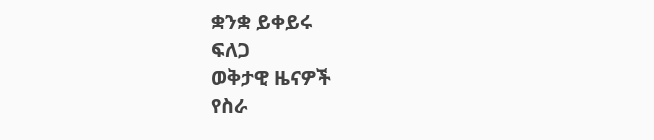ቋንቋ ይቀይሩ
ፍለጋ
ወቅታዊ ዜናዎች
የስራ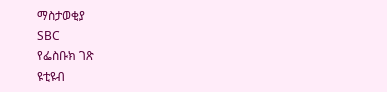ማስታወቂያ
SBC
የፌስቡክ ገጽ
ዩቲዩብ